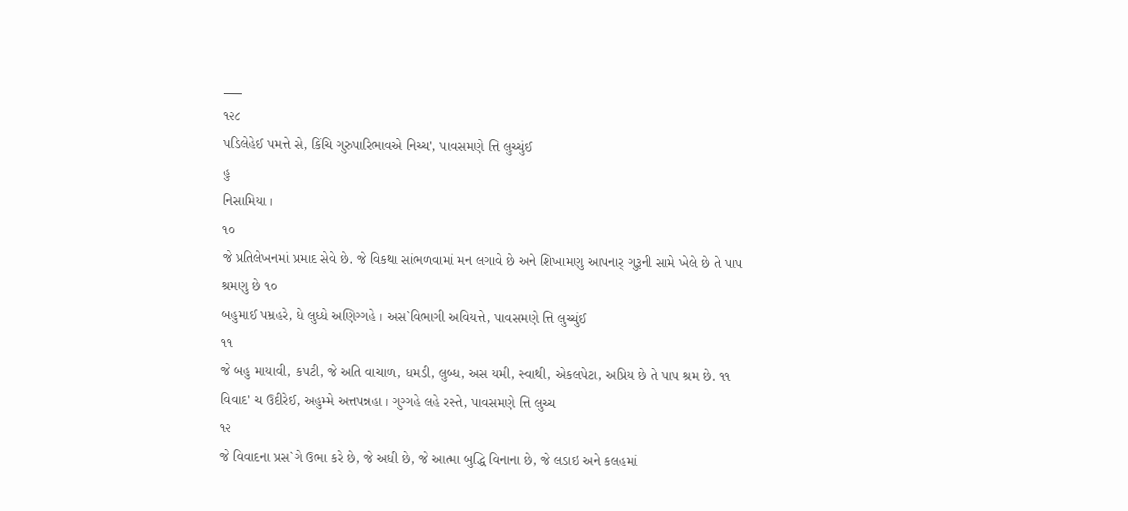___
૧૨૮
પડિલેહેઈ પમત્તે સે, કિંચિ ગુરુપારિભાવએ નિચ્ચ', પાવસમણે ત્તિ લુચ્ચુંઈ
હુ
નિસામિયા ।
૧૦
જે પ્રતિલેખનમાં પ્રમાદ સેવે છે. જે વિકથા સાંભળવામાં મન લગાવે છે અને શિખામણુ આપનાર્ ગુરૂની સામે ખેલે છે તે પાપ શ્રમણુ છે ૧૦
બહુમાઈ પમ્રહરે, ધે લુધ્ધે અણિગ્ગહે । અસ`વિભાગી અવિયત્તે, પાવસમણે ત્તિ લુચ્ચુંઈ
૧૧
જે બહુ માયાવી, કપટી, જે અતિ વાચાળ, ધમડી, લુબ્ધ, અસ યમી, સ્વાથી, એકલપેટા, અપ્રિય છે તે પાપ શ્રમ છે. ૧૧ વિવાદ' ચ ઉદીરેઈ, અહુમ્મે અત્તપન્નહા । ગુગ્ગહે લહે રસ્તે, પાવસમણે ત્તિ લુચ્ચ
૧૨
જે વિવાદના પ્રસ`ગે ઉભા કરે છે, જે અધી છે, જે આત્મા બુદ્ધિ વિનાના છે, જે લડાઇ અને કલહમાં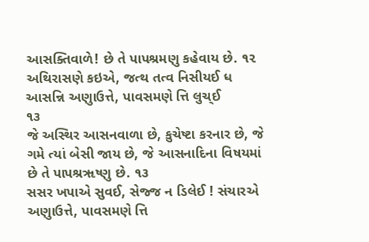આસક્તિવાળે! છે તે પાપશ્રમણુ કહેવાય છે. ૧૨
અથિરાસણે કઇએ, જત્થ તત્વ નિસીયઈ ધ આસન્નિ અણુાઉત્તે, પાવસમણે ત્તિ લુચ્ઈ
૧૩
જે અસ્થિર આસનવાળા છે, કુચેષ્ટા કરનાર છે, જે ગમે ત્યાં બેસી જાય છે, જે આસનાદિના વિષયમાં છે તે પાપશ્રૠષ્ણુ છે. ૧૩
સસર ખપાએ સુવઈ, સેજ્જ ન ડિલેઈ ! સંચારએ અણુાઉત્તે, પાવસમણે ત્તિ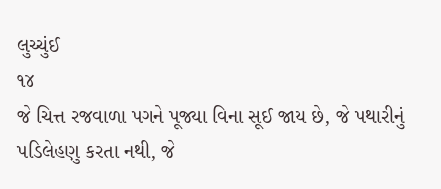લુચ્ચુંઈ
૧૪
જે ચિત્ત રજવાળા પગને પૂજ્યા વિના સૂઈ જાય છે, જે પથારીનું પડિલેહણુ કરતા નથી, જે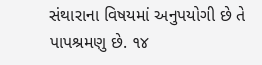સંથારાના વિષયમાં અનુપયોગી છે તે પાપશ્રમણુ છે. ૧૪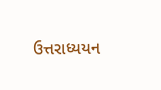ઉત્તરાધ્યયન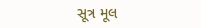સૂત્ર મૂલ